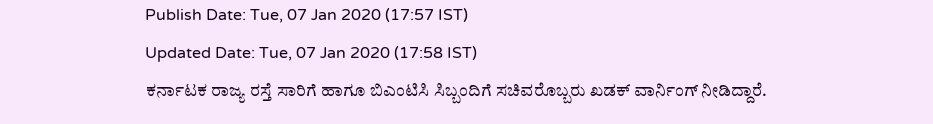Publish Date: Tue, 07 Jan 2020 (17:57 IST)
Updated Date: Tue, 07 Jan 2020 (17:58 IST)
ಕರ್ನಾಟಕ ರಾಜ್ಯ ರಸ್ತೆ ಸಾರಿಗೆ ಹಾಗೂ ಬಿಎಂಟಿಸಿ ಸಿಬ್ಬಂದಿಗೆ ಸಚಿವರೊಬ್ಬರು ಖಡಕ್ ವಾರ್ನಿಂಗ್ ನೀಡಿದ್ದಾರೆ.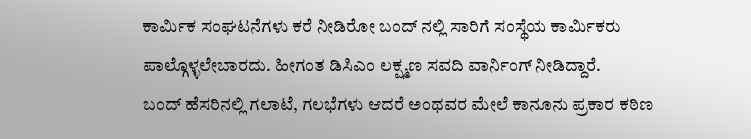ಕಾರ್ಮಿಕ ಸಂಘಟನೆಗಳು ಕರೆ ನೀಡಿರೋ ಬಂದ್ ನಲ್ಲಿ ಸಾರಿಗೆ ಸಂಸ್ಥೆಯ ಕಾರ್ಮಿಕರು ಪಾಲ್ಗೊಳ್ಳಲೇಬಾರದು. ಹೀಗಂತ ಡಿಸಿಎಂ ಲಕ್ಷ್ಮಣ ಸವದಿ ವಾರ್ನಿಂಗ್ ನೀಡಿದ್ದಾರೆ.
ಬಂದ್ ಹೆಸರಿನಲ್ಲಿ ಗಲಾಟೆ, ಗಲಭೆಗಳು ಆದರೆ ಅಂಥವರ ಮೇಲೆ ಕಾನೂನು ಪ್ರಕಾರ ಕಠಿಣ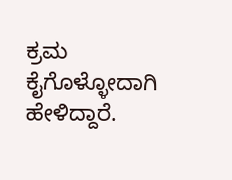ಕ್ರಮ ಕೈಗೊಳ್ಳೋದಾಗಿ ಹೇಳಿದ್ದಾರೆ.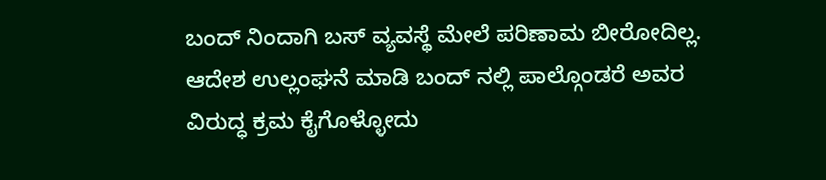ಬಂದ್ ನಿಂದಾಗಿ ಬಸ್ ವ್ಯವಸ್ಥೆ ಮೇಲೆ ಪರಿಣಾಮ ಬೀರೋದಿಲ್ಲ.
ಆದೇಶ ಉಲ್ಲಂಘನೆ ಮಾಡಿ ಬಂದ್ ನಲ್ಲಿ ಪಾಲ್ಗೊಂಡರೆ ಅವರ ವಿರುದ್ಧ ಕ್ರಮ ಕೈಗೊಳ್ಳೋದು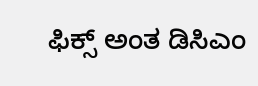ಫಿಕ್ಸ್ ಅಂತ ಡಿಸಿಎಂ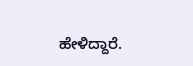ಹೇಳಿದ್ದಾರೆ.